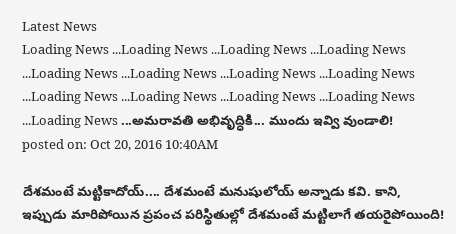Latest News
Loading News ...Loading News ...Loading News ...Loading News ...Loading News ...Loading News ...Loading News ...Loading News ...Loading News ...Loading News ...Loading News ...Loading News ...Loading News ...అమరావతి అభివృద్ధికి... ముందు ఇవ్వి వుండాలి!
posted on: Oct 20, 2016 10:40AM

దేశమంటే మట్టికాదోయ్.... దేశమంటే మనుషులోయ్ అన్నాడు కవి. కాని, ఇప్పుడు మారిపోయిన ప్రపంచ పరిస్థితుల్లో దేశమంటే మట్టిలాగే తయరైపోయింది!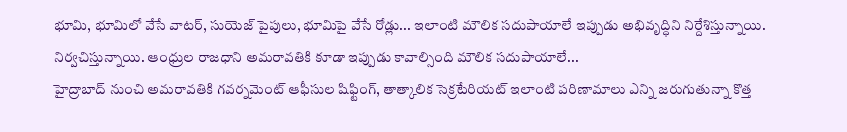భూమి, భూమిలో వేసే వాటర్, సుయెజ్ పైపులు, భూమిపై వేసే రోడ్లు... ఇలాంటి మౌలిక సదుపాయాలే ఇప్పుడు అభివృద్ధిని నిర్దేశిస్తున్నాయి. నిర్వచిస్తున్నాయి. ఆంధ్రుల రాజధాని అమరావతికి కూడా ఇప్పుడు కావాల్సింది మౌలిక సదుపాయాలే...
హైద్రాబాద్ నుంచి అమరావతికి గవర్నమెంట్ ఆఫీసుల షిఫ్టింగ్, తాత్కాలిక సెక్రటేరియట్ ఇలాంటి పరిణామాలు ఎన్ని జరుగుతున్నా కొత్త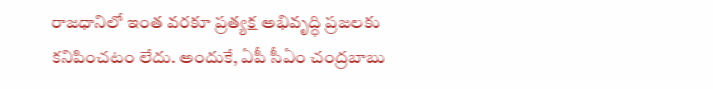రాజధానిలో ఇంత వరకూ ప్రత్యక్ష అభివృద్ధి ప్రజలకు కనిపించటం లేదు. అందుకే, ఏపీ సీఏం చంద్రబాబు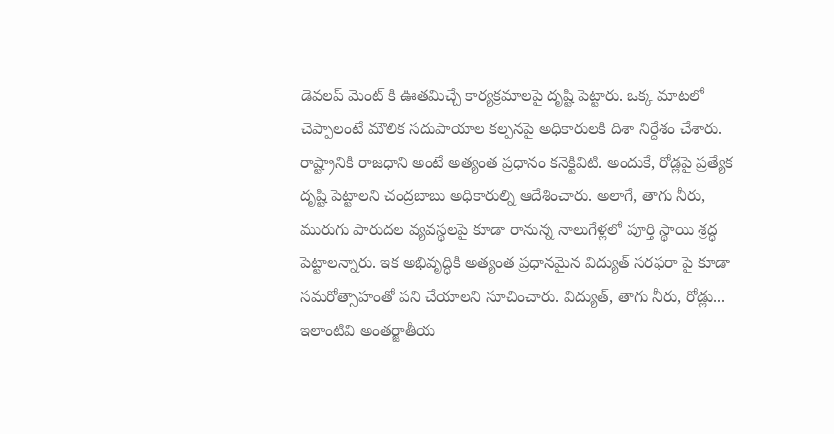డెవలప్ మెంట్ కి ఊతమిచ్చే కార్యక్రమాలపై దృష్టి పెట్టారు. ఒక్క మాటలో చెప్పాలంటే మౌలిక సదుపాయాల కల్పనపై అధికారులకి దిశా నిర్దేశం చేశారు.
రాష్ట్రానికి రాజధాని అంటే అత్యంత ప్రధానం కనెక్టివిటి. అందుకే, రోడ్లపై ప్రత్యేక దృష్టి పెట్టాలని చంద్రబాబు అధికారుల్ని ఆదేశించారు. అలాగే, తాగు నీరు, మురుగు పారుదల వ్యవస్థలపై కూడా రానున్న నాలుగేళ్లలో పూర్తి స్థాయి శ్రద్ధ పెట్టాలన్నారు. ఇక అభివృద్ధికి అత్యంత ప్రధానమైన విద్యుత్ సరఫరా పై కూడా సమరోత్సాహంతో పని చేయాలని సూచించారు. విద్యుత్, తాగు నీరు, రోడ్లు... ఇలాంటివి అంతర్జాతీయ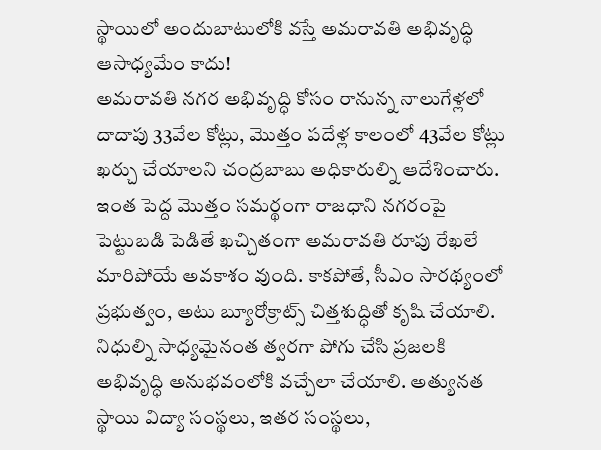స్థాయిలో అందుబాటులోకి వస్తే అమరావతి అభివృద్ధి ఆసాధ్యమేం కాదు!
అమరావతి నగర అభివృద్ధి కోసం రానున్న నాలుగేళ్లలో దాదాపు 33వేల కోట్లు, మొత్తం పదేళ్ల కాలంలో 43వేల కోట్లు ఖర్చు చేయాలని చంద్రబాబు అధికారుల్ని ఆదేశించారు. ఇంత పెద్ద మొత్తం సమర్థంగా రాజధాని నగరంపై పెట్టుబడి పెడితే ఖచ్చితంగా అమరావతి రూపు రేఖలే మారిపోయే అవకాశం వుంది. కాకపోతే, సీఎం సారథ్యంలో ప్రభుత్వం, అటు బ్యూరోక్రాట్స్ చిత్తశుద్ధితో కృషి చేయాలి. నిధుల్ని సాధ్యమైనంత త్వరగా పోగు చేసి ప్రజలకి అభివృద్ధి అనుభవంలోకి వచ్చేలా చేయాలి. అత్యునత స్థాయి విద్యా సంస్థలు, ఇతర సంస్థలు,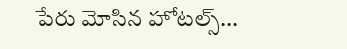పేరు మోసిన హోటల్స్...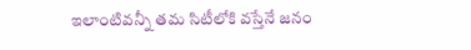ఇలాంటివన్నీ తమ సిటీలోకి వస్తేనే జనం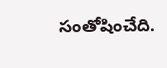సంతోషించేది.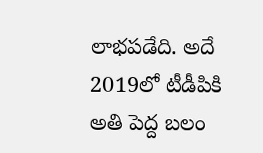లాభపడేది. అదే 2019లో టీడీపికి అతి పెద్ద బలం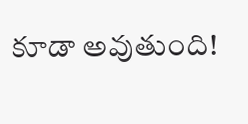కూడా అవుతుంది!